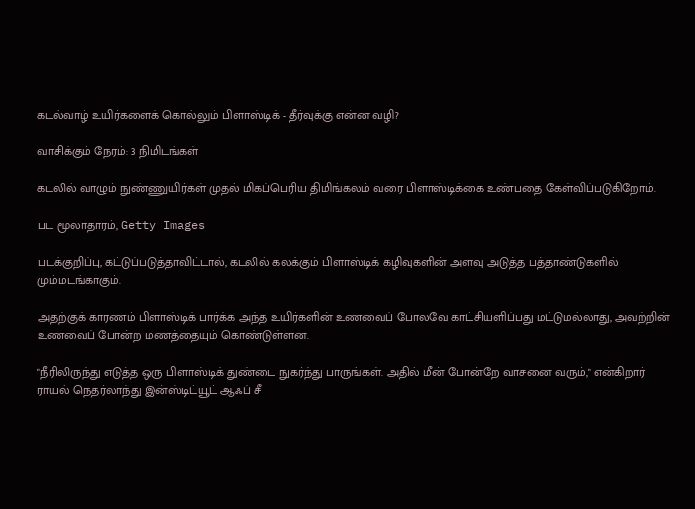கடல்வாழ் உயிர்களைக் கொல்லும் பிளாஸ்டிக் - தீர்வுக்கு என்ன வழி?

வாசிக்கும் நேரம்: 3 நிமிடங்கள்

கடலில் வாழும் நுண்ணுயிர்கள் முதல் மிகப்பெரிய திமிங்கலம் வரை பிளாஸ்டிக்கை உண்பதை கேள்விப்படுகிறோம்.

பட மூலாதாரம், Getty Images

படக்குறிப்பு, கட்டுப்படுத்தாவிட்டால், கடலில் கலக்கும் பிளாஸ்டிக் கழிவுகளின் அளவு அடுத்த பத்தாண்டுகளில் மும்மடங்காகும்.

அதற்குக் காரணம் பிளாஸ்டிக் பார்க்க அந்த உயிர்களின் உணவைப் போலவே காட்சியளிப்பது மட்டுமல்லாது, அவற்றின் உணவைப் போன்ற மணத்தையும் கொண்டுள்ளன.

"நீரிலிருந்து எடுத்த ஒரு பிளாஸ்டிக் துண்டை நுகர்ந்து பாருங்கள். அதில் மீன் போன்றே வாசனை வரும்," என்கிறார் ராயல் நெதர்லாந்து இன்ஸ்டிட்யூட் ஆஃப் சீ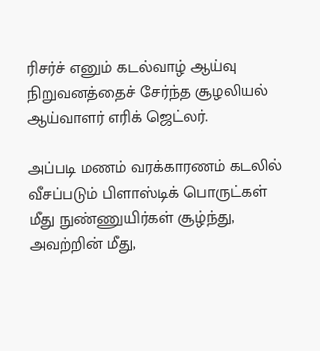ரிசர்ச் எனும் கடல்வாழ் ஆய்வு நிறுவனத்தைச் சேர்ந்த சூழலியல் ஆய்வாளர் எரிக் ஜெட்லர்.

அப்படி மணம் வரக்காரணம் கடலில் வீசப்படும் பிளாஸ்டிக் பொருட்கள் மீது நுண்ணுயிர்கள் சூழ்ந்து, அவற்றின் மீது,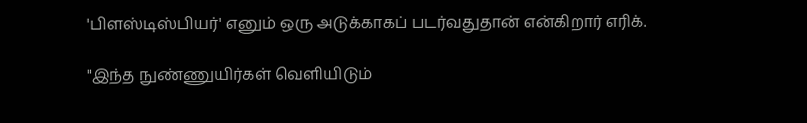'பிளஸ்டிஸ்பியர்' எனும் ஒரு அடுக்காகப் படர்வதுதான் என்கிறார் எரிக்.

"இந்த நுண்ணுயிர்கள் வெளியிடும்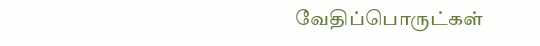வேதிப்பொருட்கள்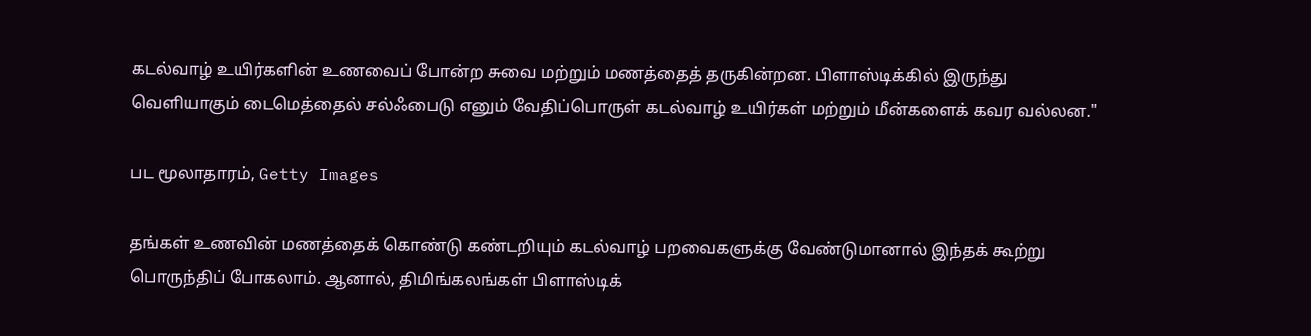கடல்வாழ் உயிர்களின் உணவைப் போன்ற சுவை மற்றும் மணத்தைத் தருகின்றன. பிளாஸ்டிக்கில் இருந்து வெளியாகும் டைமெத்தைல் சல்ஃபைடு எனும் வேதிப்பொருள் கடல்வாழ் உயிர்கள் மற்றும் மீன்களைக் கவர வல்லன."

பட மூலாதாரம், Getty Images

தங்கள் உணவின் மணத்தைக் கொண்டு கண்டறியும் கடல்வாழ் பறவைகளுக்கு வேண்டுமானால் இந்தக் கூற்று பொருந்திப் போகலாம். ஆனால், திமிங்கலங்கள் பிளாஸ்டிக்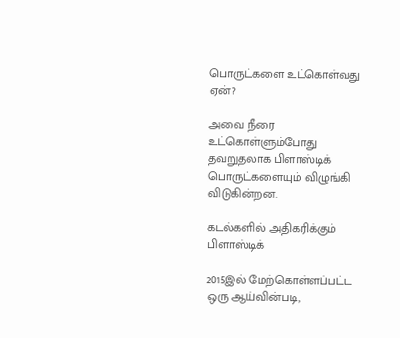பொருட்களை உட்கொள்வது ஏன்?

அவை நீரை உட்கொள்ளும்போது தவறுதலாக பிளாஸ்டிக் பொருட்களையும் விழுங்கி விடுகின்றன.

கடல்களில் அதிகரிக்கும் பிளாஸ்டிக்

2015இல் மேற்கொள்ளப்பட்ட ஒரு ஆய்வின்படி,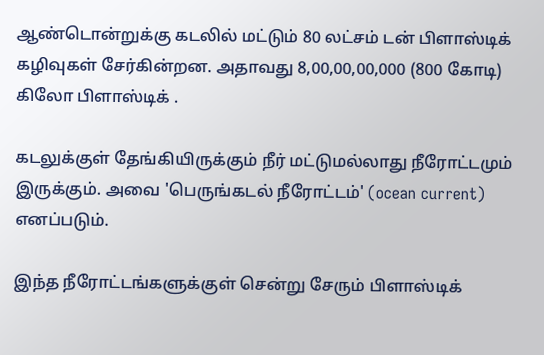ஆண்டொன்றுக்கு கடலில் மட்டும் 80 லட்சம் டன் பிளாஸ்டிக் கழிவுகள் சேர்கின்றன. அதாவது 8,00,00,00,000 (800 கோடி) கிலோ பிளாஸ்டிக் .

கடலுக்குள் தேங்கியிருக்கும் நீர் மட்டுமல்லாது நீரோட்டமும் இருக்கும். அவை 'பெருங்கடல் நீரோட்டம்' (ocean current) எனப்படும்.

இந்த நீரோட்டங்களுக்குள் சென்று சேரும் பிளாஸ்டிக்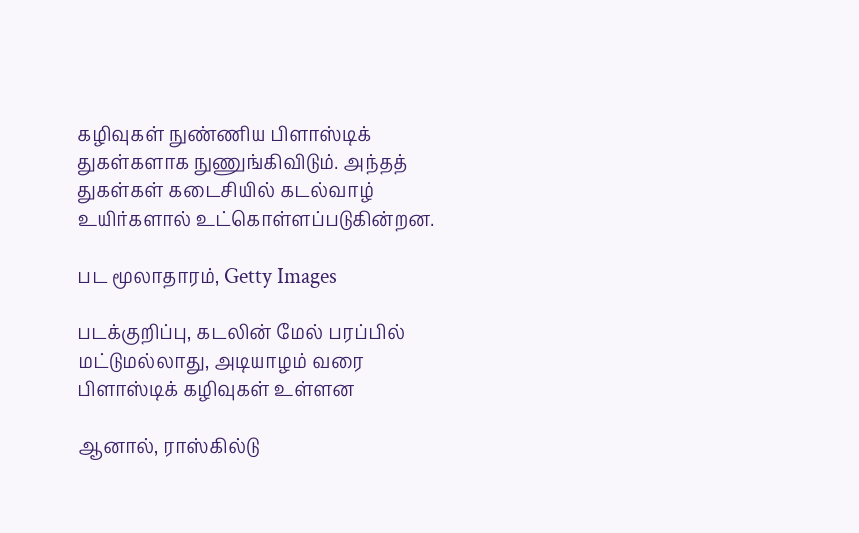கழிவுகள் நுண்ணிய பிளாஸ்டிக் துகள்களாக நுணுங்கிவிடும். அந்தத் துகள்கள் கடைசியில் கடல்வாழ் உயிர்களால் உட்கொள்ளப்படுகின்றன.

பட மூலாதாரம், Getty Images

படக்குறிப்பு, கடலின் மேல் பரப்பில் மட்டுமல்லாது, அடியாழம் வரை பிளாஸ்டிக் கழிவுகள் உள்ளன

ஆனால், ராஸ்கில்டு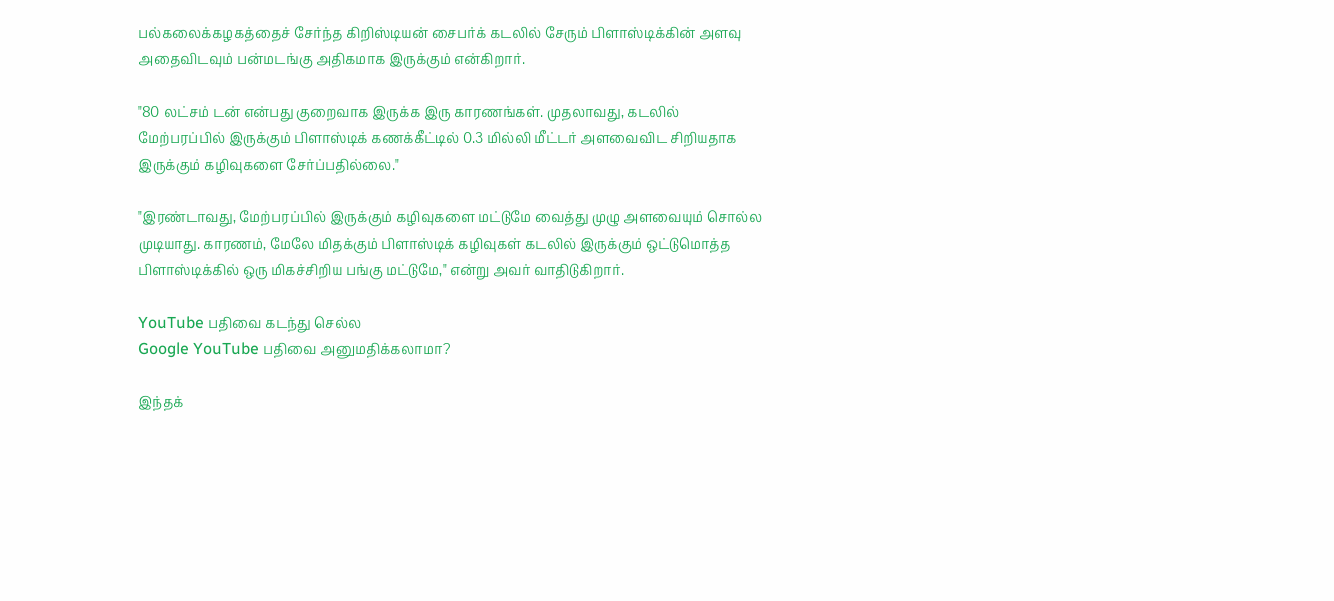பல்கலைக்கழகத்தைச் சேர்ந்த கிறிஸ்டியன் சைபர்க் கடலில் சேரும் பிளாஸ்டிக்கின் அளவு அதைவிடவும் பன்மடங்கு அதிகமாக இருக்கும் என்கிறார்.

"80 லட்சம் டன் என்பது குறைவாக இருக்க இரு காரணங்கள். முதலாவது, கடலில் மேற்பரப்பில் இருக்கும் பிளாஸ்டிக் கணக்கீட்டில் 0.3 மில்லி மீட்டர் அளவைவிட சிறியதாக இருக்கும் கழிவுகளை சேர்ப்பதில்லை."

"இரண்டாவது, மேற்பரப்பில் இருக்கும் கழிவுகளை மட்டுமே வைத்து முழு அளவையும் சொல்ல முடியாது. காரணம், மேலே மிதக்கும் பிளாஸ்டிக் கழிவுகள் கடலில் இருக்கும் ஒட்டுமொத்த பிளாஸ்டிக்கில் ஒரு மிகச்சிறிய பங்கு மட்டுமே," என்று அவர் வாதிடுகிறார்.

YouTube பதிவை கடந்து செல்ல
Google YouTube பதிவை அனுமதிக்கலாமா?

இந்தக்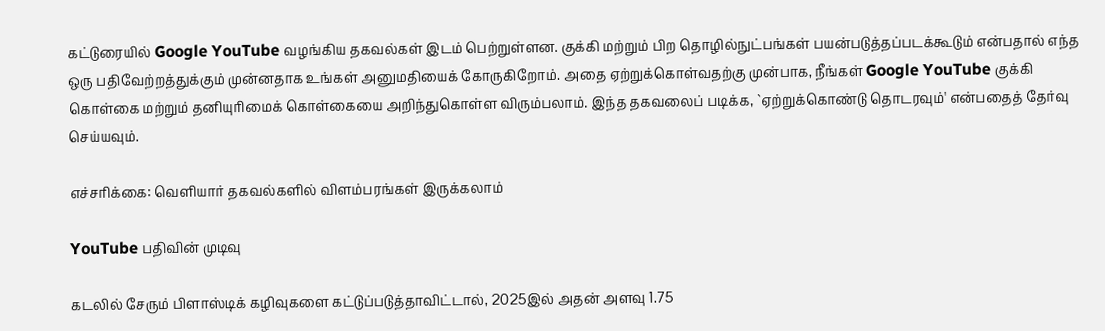கட்டுரையில் Google YouTube வழங்கிய தகவல்கள் இடம் பெற்றுள்ளன. குக்கி மற்றும் பிற தொழில்நுட்பங்கள் பயன்படுத்தப்படக்கூடும் என்பதால் எந்த ஒரு பதிவேற்றத்துக்கும் முன்னதாக உங்கள் அனுமதியைக் கோருகிறோம். அதை ஏற்றுக்கொள்வதற்கு முன்பாக, நீங்கள் Google YouTube குக்கி கொள்கை மற்றும் தனியுரிமைக் கொள்கையை அறிந்துகொள்ள விரும்பலாம். இந்த தகவலைப் படிக்க, `ஏற்றுக்கொண்டு தொடரவும்' என்பதைத் தேர்வு செய்யவும்.

எச்சரிக்கை: வெளியார் தகவல்களில் விளம்பரங்கள் இருக்கலாம்

YouTube பதிவின் முடிவு

கடலில் சேரும் பிளாஸ்டிக் கழிவுகளை கட்டுப்படுத்தாவிட்டால், 2025இல் அதன் அளவு 1.75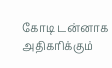கோடி டன்னாக அதிகரிக்கும்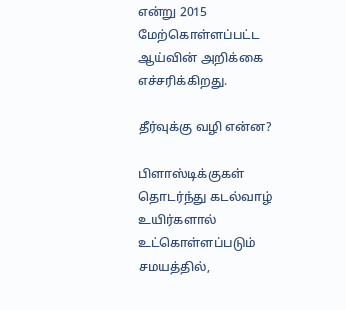என்று 2015 மேற்கொள்ளப்பட்ட ஆய்வின் அறிக்கை எச்சரிக்கிறது.

தீர்வுக்கு வழி என்ன?

பிளாஸ்டிக்குகள் தொடர்ந்து கடல்வாழ் உயிர்களால் உட்கொள்ளப்படும் சமயத்தில்,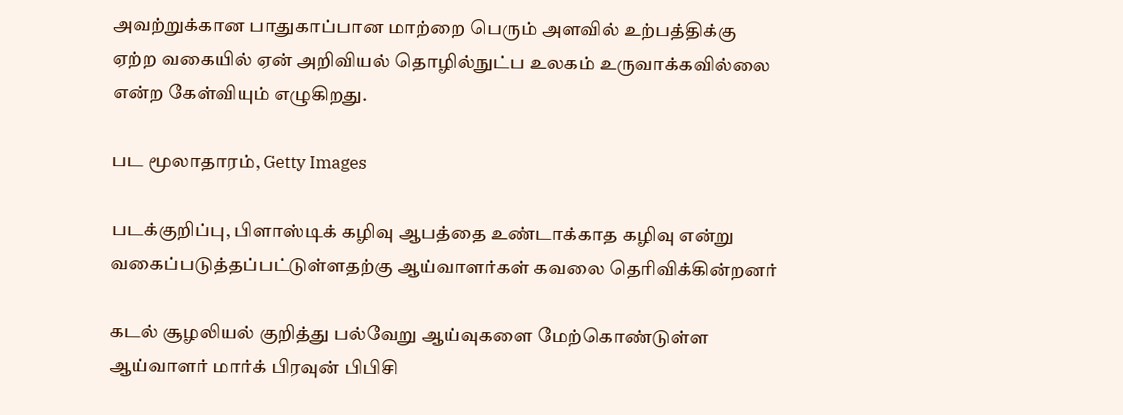அவற்றுக்கான பாதுகாப்பான மாற்றை பெரும் அளவில் உற்பத்திக்கு ஏற்ற வகையில் ஏன் அறிவியல் தொழில்நுட்ப உலகம் உருவாக்கவில்லை என்ற கேள்வியும் எழுகிறது.

பட மூலாதாரம், Getty Images

படக்குறிப்பு, பிளாஸ்டிக் கழிவு ஆபத்தை உண்டாக்காத கழிவு என்று வகைப்படுத்தப்பட்டுள்ளதற்கு ஆய்வாளர்கள் கவலை தெரிவிக்கின்றனர்

கடல் சூழலியல் குறித்து பல்வேறு ஆய்வுகளை மேற்கொண்டுள்ள ஆய்வாளர் மார்க் பிரவுன் பிபிசி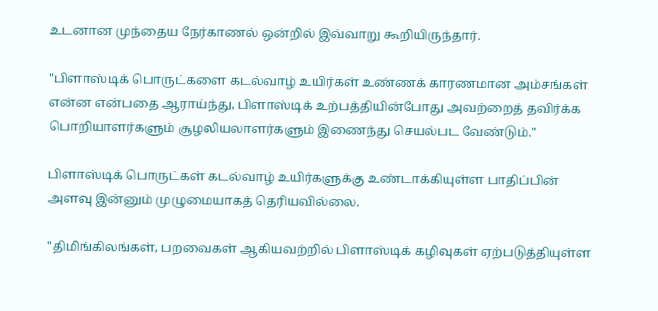உடனான முந்தைய நேர்காணல் ஒன்றில் இவ்வாறு கூறியிருந்தார்.

"பிளாஸ்டிக் பொருட்களை கடல்வாழ் உயிர்கள் உண்ணக் காரணமான அம்சங்கள் என்ன என்பதை ஆராய்ந்து, பிளாஸ்டிக் உற்பத்தியின்போது அவற்றைத் தவிர்க்க பொறியாளர்களும் சூழலியலாளர்களும் இணைந்து செயல்பட வேண்டும்."

பிளாஸ்டிக் பொருட்கள் கடல்வாழ் உயிர்களுக்கு உண்டாக்கியுள்ள பாதிப்பின் அளவு இன்னும் முழுமையாகத் தெரியவில்லை.

"திமிங்கிலங்கள், பறவைகள் ஆகியவற்றில் பிளாஸ்டிக் கழிவுகள் ஏற்படுத்தியுள்ள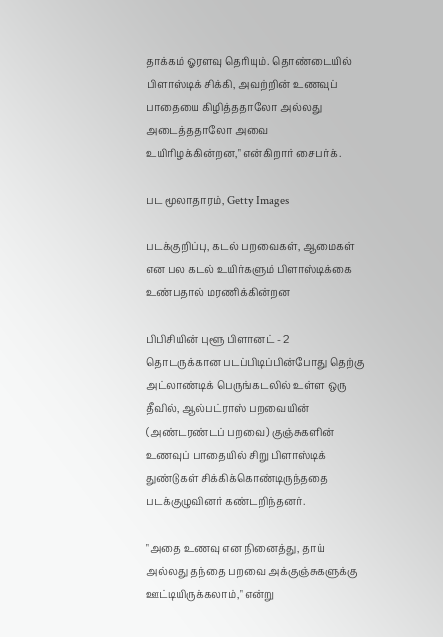தாக்கம் ஓரளவு தெரியும். தொண்டையில் பிளாஸ்டிக் சிக்கி, அவற்றின் உணவுப் பாதையை கிழித்ததாலோ அல்லது அடைத்ததாலோ அவை உயிரிழக்கின்றன," என்கிறார் சைபர்க்.

பட மூலாதாரம், Getty Images

படக்குறிப்பு, கடல் பறவைகள், ஆமைகள் என பல கடல் உயிர்களும் பிளாஸ்டிக்கை உண்பதால் மரணிக்கின்றன

பிபிசியின் புளூ பிளானட் - 2 தொடருக்கான படப்பிடிப்பின்போது தெற்கு அட்லாண்டிக் பெருங்கடலில் உள்ள ஒரு தீவில், ஆல்பட்ராஸ் பறவையின் (அண்டரண்டப் பறவை) குஞ்சுகளின் உணவுப் பாதையில் சிறு பிளாஸ்டிக் துண்டுகள் சிக்கிக்கொண்டிருந்ததை படக்குழுவினர் கண்டறிந்தனர்.

"அதை உணவு என நினைத்து, தாய் அல்லது தந்தை பறவை அக்குஞ்சுகளுக்கு ஊட்டியிருக்கலாம்," என்று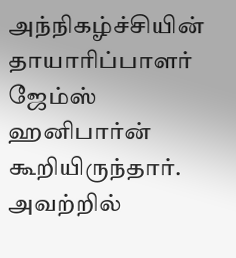அந்நிகழ்ச்சியின் தாயாரிப்பாளர் ஜேம்ஸ் ஹனிபார்ன் கூறியிருந்தார். அவற்றில்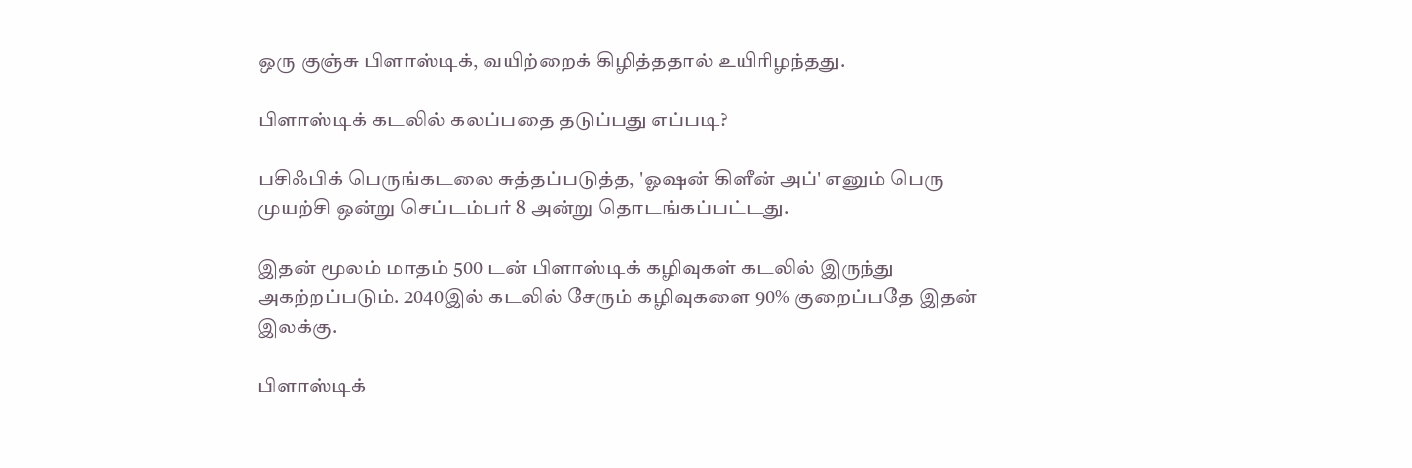ஒரு குஞ்சு பிளாஸ்டிக், வயிற்றைக் கிழித்ததால் உயிரிழந்தது.

பிளாஸ்டிக் கடலில் கலப்பதை தடுப்பது எப்படி?

பசிஃபிக் பெருங்கடலை சுத்தப்படுத்த, 'ஓஷன் கிளீன் அப்' எனும் பெரு முயற்சி ஒன்று செப்டம்பர் 8 அன்று தொடங்கப்பட்டது.

இதன் மூலம் மாதம் 500 டன் பிளாஸ்டிக் கழிவுகள் கடலில் இருந்து அகற்றப்படும். 2040இல் கடலில் சேரும் கழிவுகளை 90% குறைப்பதே இதன் இலக்கு.

பிளாஸ்டிக்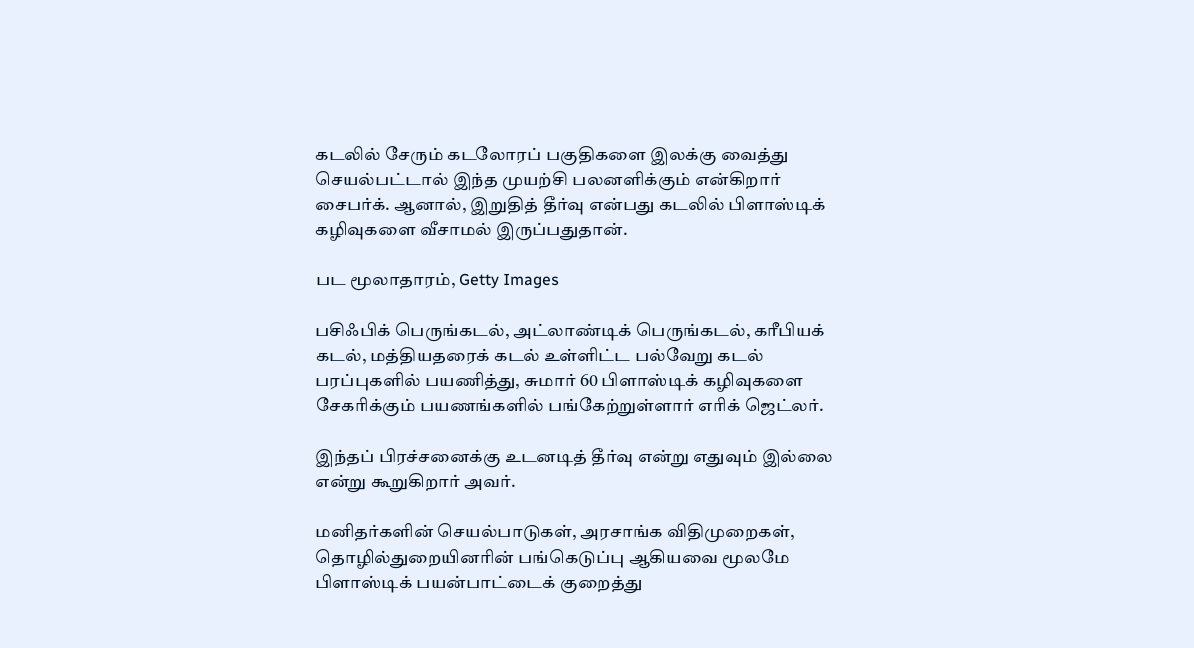கடலில் சேரும் கடலோரப் பகுதிகளை இலக்கு வைத்து செயல்பட்டால் இந்த முயற்சி பலனளிக்கும் என்கிறார் சைபர்க். ஆனால், இறுதித் தீர்வு என்பது கடலில் பிளாஸ்டிக் கழிவுகளை வீசாமல் இருப்பதுதான்.

பட மூலாதாரம், Getty Images

பசிஃபிக் பெருங்கடல், அட்லாண்டிக் பெருங்கடல், கரீபியக் கடல், மத்தியதரைக் கடல் உள்ளிட்ட பல்வேறு கடல் பரப்புகளில் பயணித்து, சுமார் 60 பிளாஸ்டிக் கழிவுகளை சேகரிக்கும் பயணங்களில் பங்கேற்றுள்ளார் எரிக் ஜெட்லர்.

இந்தப் பிரச்சனைக்கு உடனடித் தீர்வு என்று எதுவும் இல்லை என்று கூறுகிறார் அவர்.

மனிதர்களின் செயல்பாடுகள், அரசாங்க விதிமுறைகள், தொழில்துறையினரின் பங்கெடுப்பு ஆகியவை மூலமே பிளாஸ்டிக் பயன்பாட்டைக் குறைத்து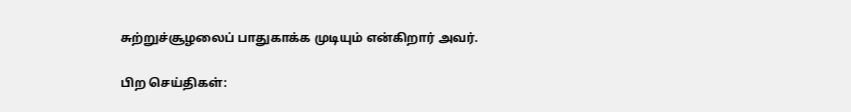சுற்றுச்சூழலைப் பாதுகாக்க முடியும் என்கிறார் அவர்.

பிற செய்திகள்: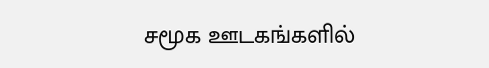சமூக ஊடகங்களில்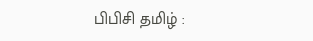பிபிசி தமிழ் :